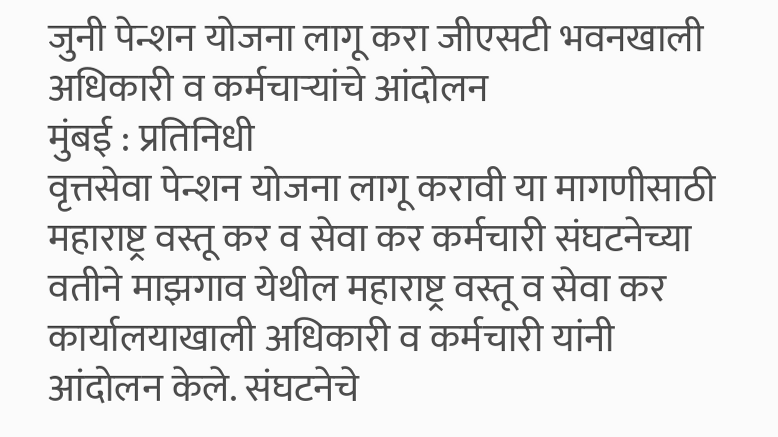जुनी पेन्शन योजना लागू करा जीएसटी भवनखाली अधिकारी व कर्मचाऱ्यांचे आंदोलन
मुंबई : प्रतिनिधी
वृत्तसेवा पेन्शन योजना लागू करावी या मागणीसाठी महाराष्ट्र वस्तू कर व सेवा कर कर्मचारी संघटनेच्या वतीने माझगाव येथील महाराष्ट्र वस्तू व सेवा कर कार्यालयाखाली अधिकारी व कर्मचारी यांनी आंदोलन केले. संघटनेचे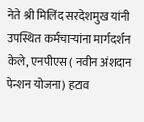नेते श्री मिलिंद सरदेशमुख यांनी उपस्थित कर्मचाऱ्यांना मार्गदर्शन केले, एनपीएस ( नवीन अंशदान पेन्शन योजना) हटाव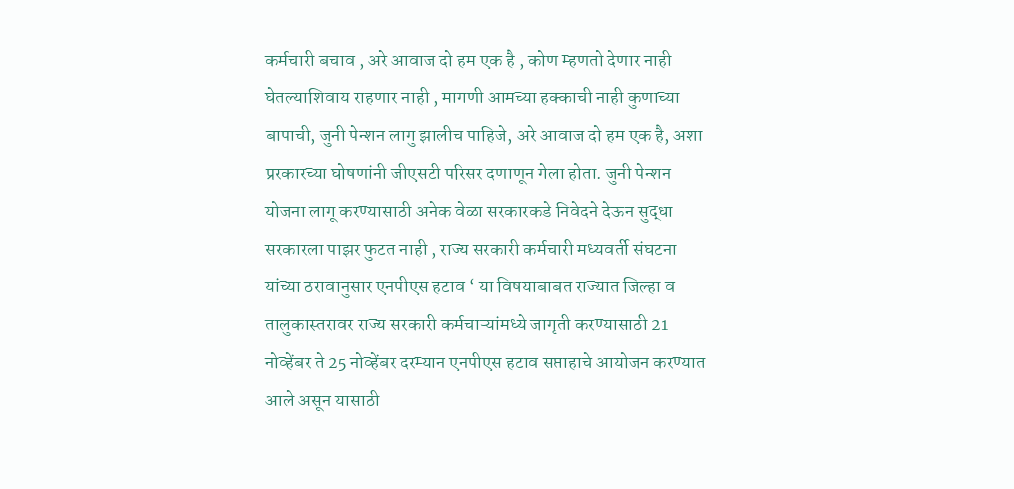कर्मचारी बचाव , अरे आवाज दो हम एक है , कोण म्हणतो देणार नाही घेतल्याशिवाय राहणार नाही , मागणी आमच्या हक्काची नाही कुणाच्या बापाची, जुनी पेन्शन लागु झालीच पाहिजे, अरे आवाज दो हम एक है, अशा प्ररकारच्या घोषणांनी जीएसटी परिसर दणाणून गेला होता. जुनी पेन्शन योजना लागू करण्यासाठी अनेक वेळा सरकारकडे निवेदने देऊन सुद्धा सरकारला पाझर फुटत नाही , राज्य सरकारी कर्मचारी मध्यवर्ती संघटना यांच्या ठरावानुसार एनपीएस हटाव ‘ या विषयाबाबत राज्यात जिल्हा व तालुकास्तरावर राज्य सरकारी कर्मचाऱ्यांमध्ये जागृती करण्यासाठी 21 नोव्हेंबर ते 25 नोव्हेंबर दरम्यान एनपीएस हटाव सप्ताहाचे आयोजन करण्यात आले असून यासाठी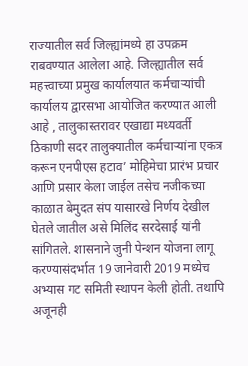राज्यातील सर्व जिल्ह्यांमध्ये हा उपक्रम राबवण्यात आलेला आहे. जिल्ह्यातील सर्व महत्त्वाच्या प्रमुख कार्यालयात कर्मचाऱ्यांची कार्यालय द्वारसभा आयोजित करण्यात आली आहे , तालुकास्तरावर एखाद्या मध्यवर्ती ठिकाणी सदर तालुक्यातील कर्मचाऱ्यांना एकत्र करून एनपीएस हटाव’ मोहिमेचा प्रारंभ प्रचार आणि प्रसार केला जाईल तसेच नजीकच्या काळात बेमुदत संप यासारखे निर्णय देखील घेतले जातील असे मिलिंद सरदेसाई यांनी सांगितले. शासनाने जुनी पेन्शन योजना लागू करण्यासंदर्भात 19 जानेवारी 2019 मध्येच अभ्यास गट समिती स्थापन केली होती. तथापि अजूनही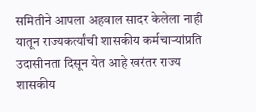समितीने आपला अहवाल सादर केलेला नाही यातून राज्यकर्त्यांची शासकीय कर्मचाऱ्यांप्रति उदासीनता दिसून येत आहे खरंतर राज्य शासकीय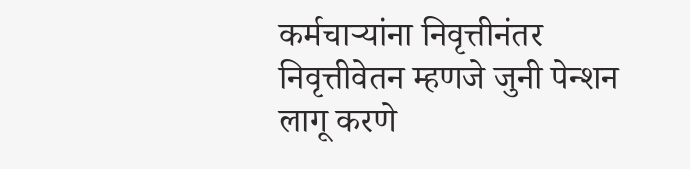कर्मचाऱ्यांना निवृत्तीनंतर निवृत्तीवेतन म्हणजे जुनी पेन्शन लागू करणे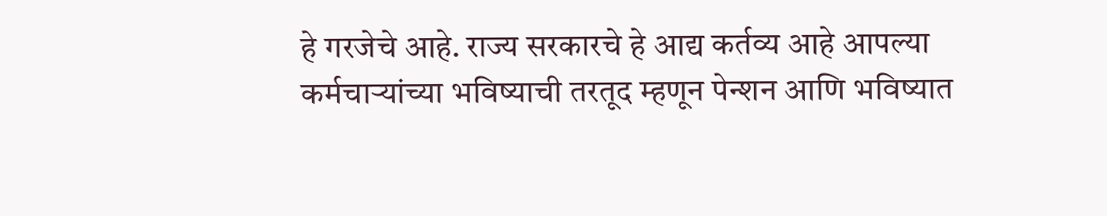हे गरजेचे आहे. राज्य सरकारचे हे आद्य कर्तव्य आहे आपल्या कर्मचाऱ्यांच्या भविष्याची तरतूद म्हणून पेन्शन आणि भविष्यात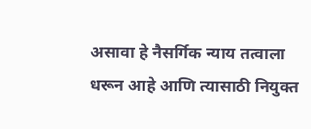असावा हे नैसर्गिक न्याय तत्वाला धरून आहे आणि त्यासाठी नियुक्त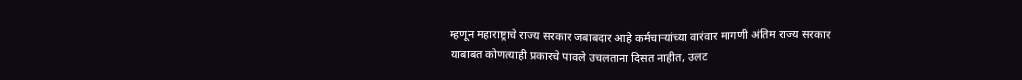म्हणून महाराष्ट्राचे राज्य सरकार जबाबदार आहे कर्मचाऱ्यांच्या वारंवार मागणी अंतिम राज्य सरकार याबाबत कोणत्याही प्रकारचे पावले उचलताना दिसत नाहीत, उलट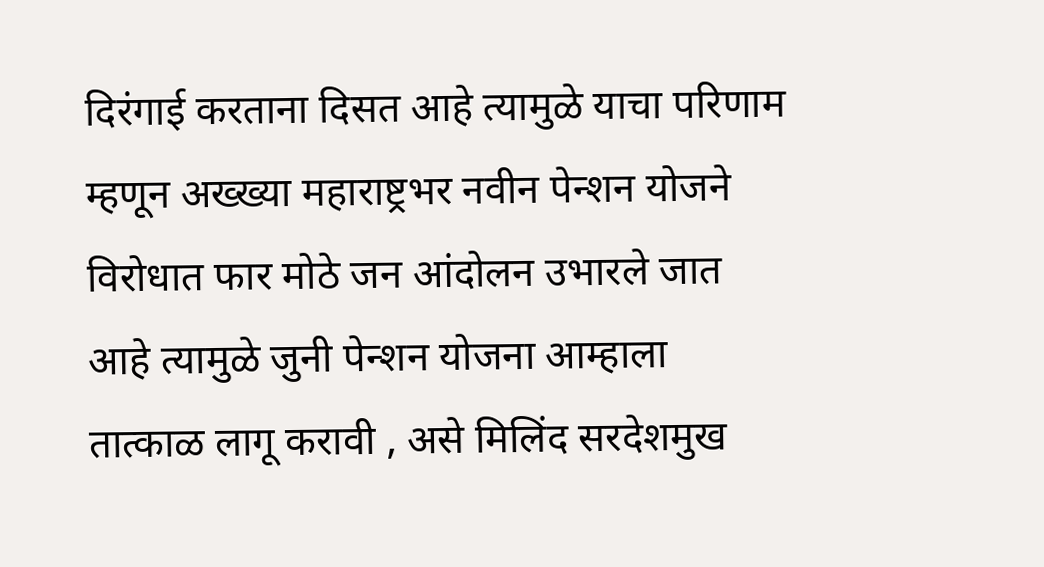दिरंगाई करताना दिसत आहे त्यामुळे याचा परिणाम म्हणून अख्ख्या महाराष्ट्रभर नवीन पेन्शन योजने विरोधात फार मोठे जन आंदोलन उभारले जात आहे त्यामुळे जुनी पेन्शन योजना आम्हाला तात्काळ लागू करावी , असे मिलिंद सरदेशमुख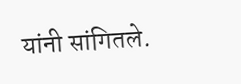यांनी सांगितले.